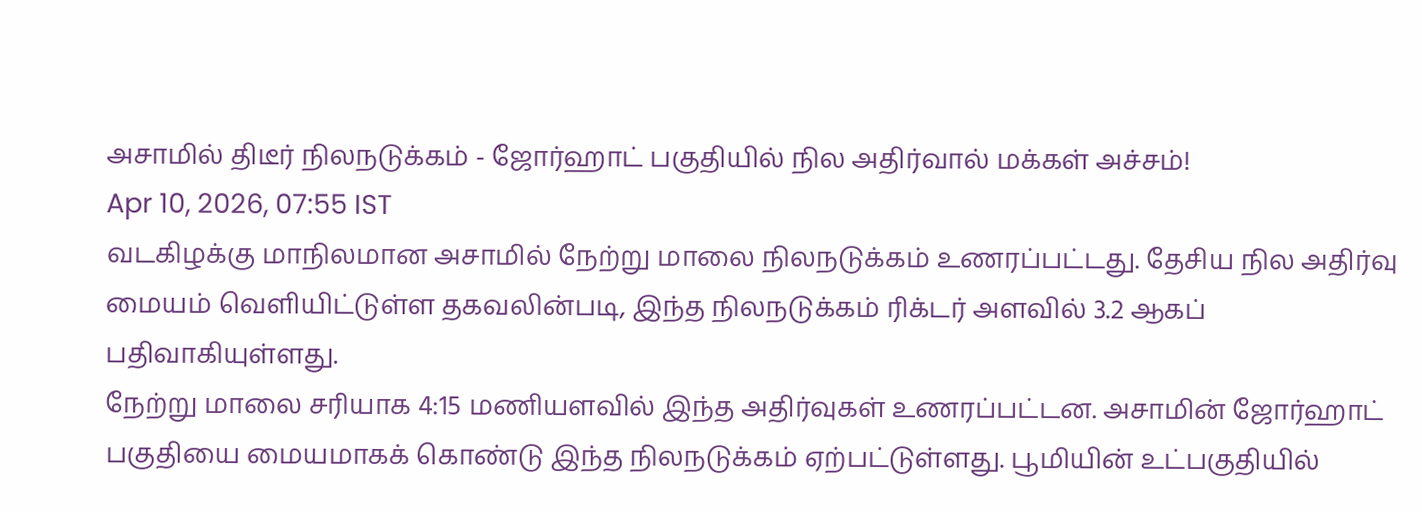அசாமில் திடீர் நிலநடுக்கம் - ஜோர்ஹாட் பகுதியில் நில அதிர்வால் மக்கள் அச்சம்!
Apr 10, 2026, 07:55 IST
வடகிழக்கு மாநிலமான அசாமில் நேற்று மாலை நிலநடுக்கம் உணரப்பட்டது. தேசிய நில அதிர்வு மையம் வெளியிட்டுள்ள தகவலின்படி, இந்த நிலநடுக்கம் ரிக்டர் அளவில் 3.2 ஆகப் பதிவாகியுள்ளது.
நேற்று மாலை சரியாக 4:15 மணியளவில் இந்த அதிர்வுகள் உணரப்பட்டன. அசாமின் ஜோர்ஹாட் பகுதியை மையமாகக் கொண்டு இந்த நிலநடுக்கம் ஏற்பட்டுள்ளது. பூமியின் உட்பகுதியில்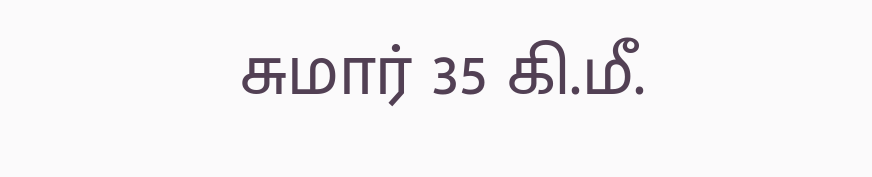சுமார் 35 கி.மீ.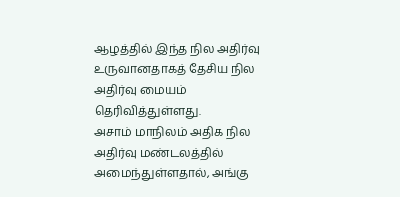ஆழத்தில் இந்த நில அதிர்வு உருவானதாகத் தேசிய நில அதிர்வு மையம் தெரிவித்துள்ளது.
அசாம் மாநிலம் அதிக நில அதிர்வு மண்டலத்தில் அமைந்துள்ளதால், அங்கு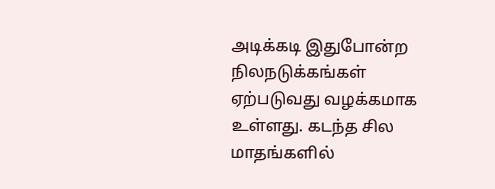அடிக்கடி இதுபோன்ற நிலநடுக்கங்கள் ஏற்படுவது வழக்கமாக உள்ளது. கடந்த சில மாதங்களில்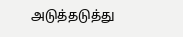அடுத்தடுத்து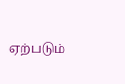ஏற்படும்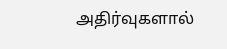அதிர்வுகளால்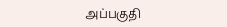அப்பகுதி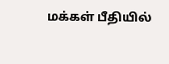மக்கள் பீதியில்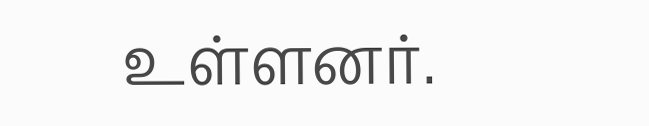உள்ளனர்.